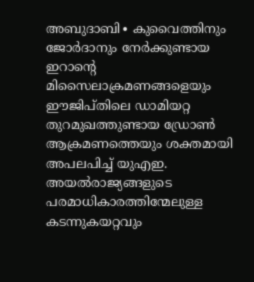അബുദാബി∙ കുവൈത്തിനും ജോർദാനും നേർക്കുണ്ടായ ഇറാന്റെ മിസൈലാക്രമണങ്ങളെയും ഈജിപ്തിലെ ഡാമിയറ്റ തുറമുഖത്തുണ്ടായ ഡ്രോൺ ആക്രമണത്തെയും ശക്തമായി അപലപിച്ച് യുഎഇ. അയൽരാജ്യങ്ങളുടെ പരമാധികാരത്തിന്മേലുള്ള കടന്നുകയറ്റവും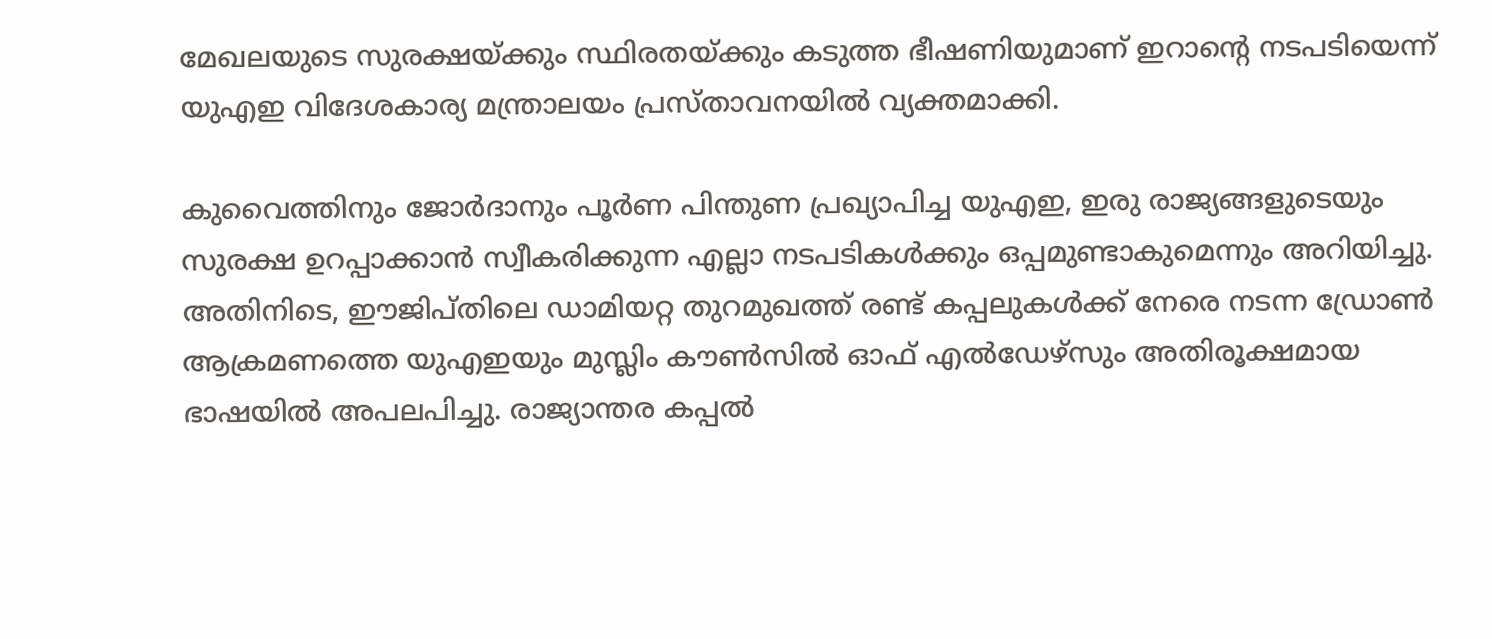മേഖലയുടെ സുരക്ഷയ്ക്കും സ്ഥിരതയ്ക്കും കടുത്ത ഭീഷണിയുമാണ് ഇറാന്റെ നടപടിയെന്ന് യുഎഇ വിദേശകാര്യ മന്ത്രാലയം പ്രസ്താവനയിൽ വ്യക്തമാക്കി.

കുവൈത്തിനും ജോർദാനും പൂർണ പിന്തുണ പ്രഖ്യാപിച്ച യുഎഇ, ഇരു രാജ്യങ്ങളുടെയും സുരക്ഷ ഉറപ്പാക്കാൻ സ്വീകരിക്കുന്ന എല്ലാ നടപടികൾക്കും ഒപ്പമുണ്ടാകുമെന്നും അറിയിച്ചു.
അതിനിടെ, ഈജിപ്തിലെ ഡാമിയറ്റ തുറമുഖത്ത് രണ്ട് കപ്പലുകൾക്ക് നേരെ നടന്ന ഡ്രോൺ ആക്രമണത്തെ യുഎഇയും മുസ്ലിം കൗൺസിൽ ഓഫ് എൽഡേഴ്സും അതിരൂക്ഷമായ ഭാഷയിൽ അപലപിച്ചു. രാജ്യാന്തര കപ്പൽ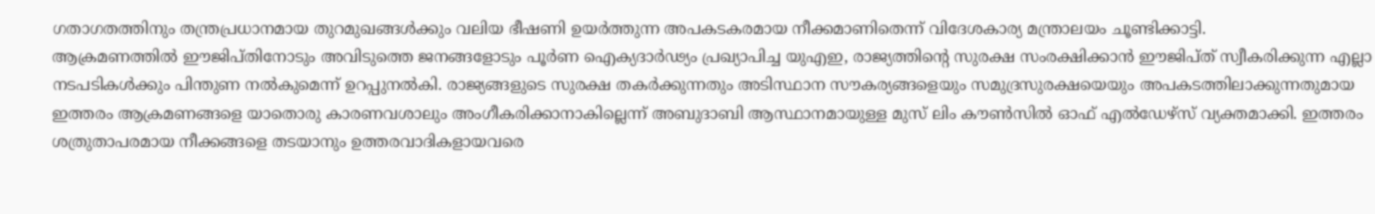ഗതാഗതത്തിനും തന്ത്രപ്രധാനമായ തുറമുഖങ്ങൾക്കും വലിയ ഭീഷണി ഉയർത്തുന്ന അപകടകരമായ നീക്കമാണിതെന്ന് വിദേശകാര്യ മന്ത്രാലയം ചൂണ്ടിക്കാട്ടി.
ആക്രമണത്തിൽ ഈജിപ്തിനോടും അവിടുത്തെ ജനങ്ങളോടും പൂർണ ഐക്യദാർഢ്യം പ്രഖ്യാപിച്ച യുഎഇ, രാജ്യത്തിന്റെ സുരക്ഷ സംരക്ഷിക്കാൻ ഈജിപ്ത് സ്വീകരിക്കുന്ന എല്ലാ നടപടികൾക്കും പിന്തുണ നൽകുമെന്ന് ഉറപ്പുനൽകി. രാജ്യങ്ങളുടെ സുരക്ഷ തകർക്കുന്നതും അടിസ്ഥാന സൗകര്യങ്ങളെയും സമുദ്രസുരക്ഷയെയും അപകടത്തിലാക്കുന്നതുമായ ഇത്തരം ആക്രമണങ്ങളെ യാതൊരു കാരണവശാലും അംഗീകരിക്കാനാകില്ലെന്ന് അബുദാബി ആസ്ഥാനമായുള്ള മുസ് ലിം കൗൺസിൽ ഓഫ് എൽഡേഴ്സ് വ്യക്തമാക്കി. ഇത്തരം ശത്രുതാപരമായ നീക്കങ്ങളെ തടയാനും ഉത്തരവാദികളായവരെ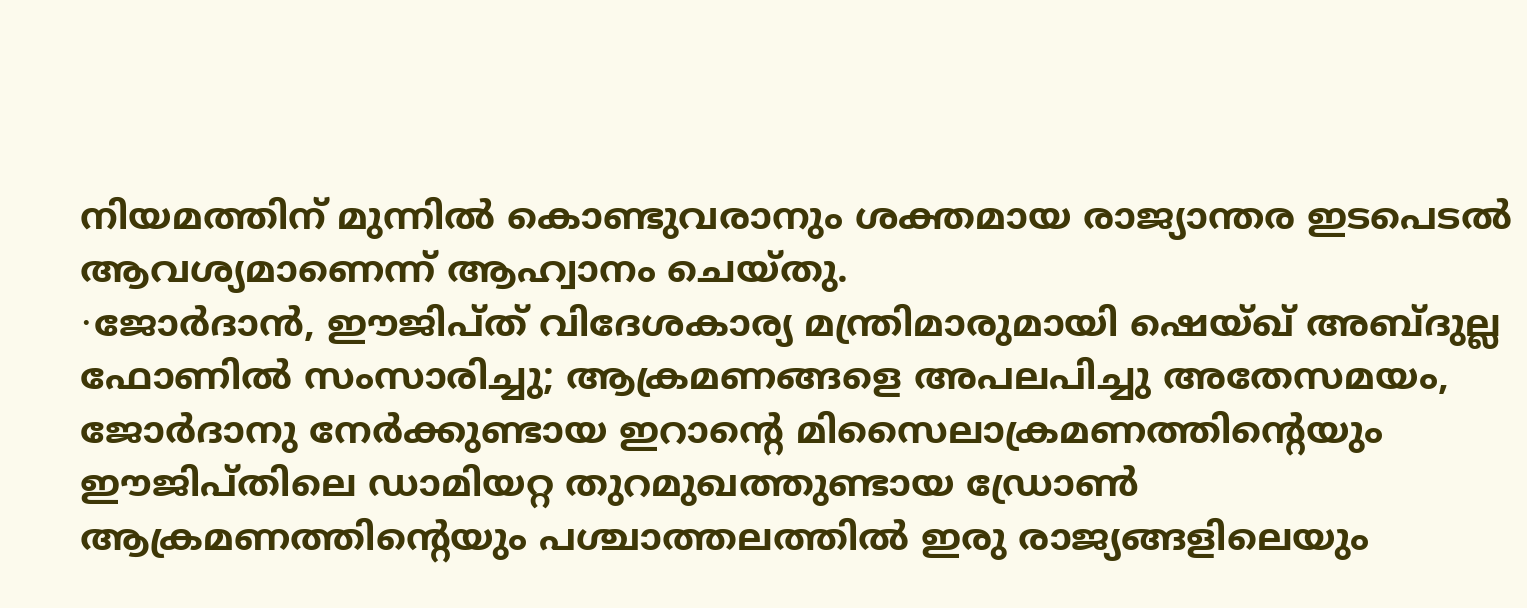നിയമത്തിന് മുന്നിൽ കൊണ്ടുവരാനും ശക്തമായ രാജ്യാന്തര ഇടപെടൽ ആവശ്യമാണെന്ന് ആഹ്വാനം ചെയ്തു.
∙ജോർദാൻ, ഈജിപ്ത് വിദേശകാര്യ മന്ത്രിമാരുമായി ഷെയ്ഖ് അബ്ദുല്ല ഫോണിൽ സംസാരിച്ചു; ആക്രമണങ്ങളെ അപലപിച്ചു അതേസമയം, ജോർദാനു നേർക്കുണ്ടായ ഇറാന്റെ മിസൈലാക്രമണത്തിന്റെയും ഈജിപ്തിലെ ഡാമിയറ്റ തുറമുഖത്തുണ്ടായ ഡ്രോൺ ആക്രമണത്തിന്റെയും പശ്ചാത്തലത്തിൽ ഇരു രാജ്യങ്ങളിലെയും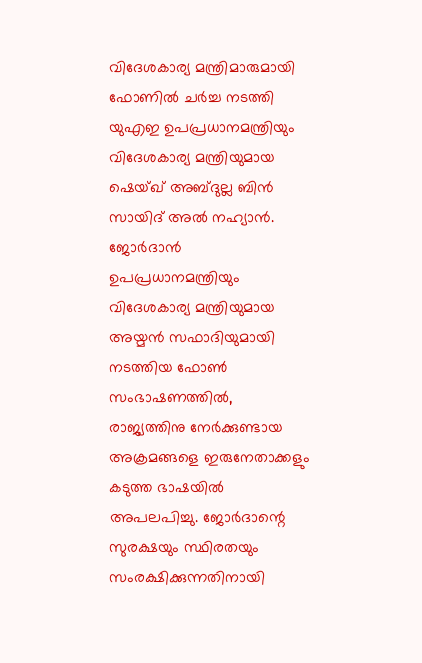വിദേശകാര്യ മന്ത്രിമാരുമായി ഫോണിൽ ചർച്ച നടത്തി യുഎഇ ഉപപ്രധാനമന്ത്രിയും വിദേശകാര്യ മന്ത്രിയുമായ ഷെയ്ഖ് അബ്ദുല്ല ബിൻ സായിദ് അൽ നഹ്യാൻ.
ജോർദാൻ ഉപപ്രധാനമന്ത്രിയും വിദേശകാര്യ മന്ത്രിയുമായ അയ്മൻ സഫാദിയുമായി നടത്തിയ ഫോൺ സംഭാഷണത്തിൽ, രാജ്യത്തിനു നേർക്കുണ്ടായ അക്രമങ്ങളെ ഇരുനേതാക്കളും കടുത്ത ഭാഷയിൽ അപലപിച്ചു. ജോർദാന്റെ സുരക്ഷയും സ്ഥിരതയും സംരക്ഷിക്കുന്നതിനായി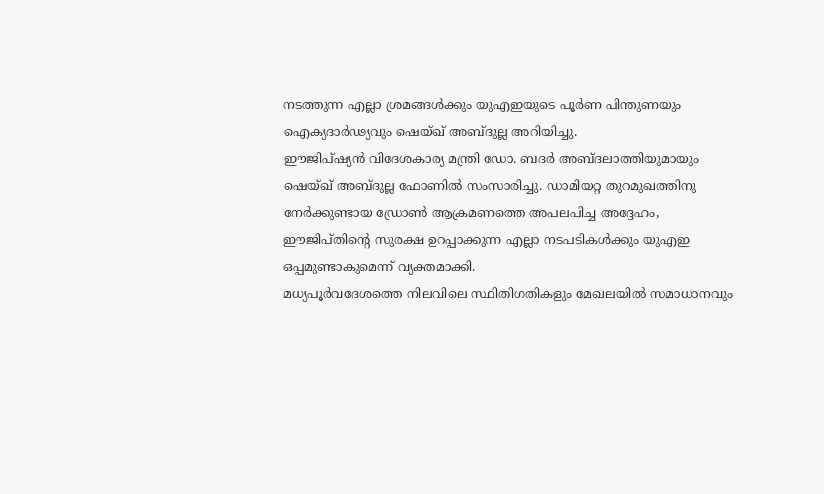നടത്തുന്ന എല്ലാ ശ്രമങ്ങൾക്കും യുഎഇയുടെ പൂർണ പിന്തുണയും ഐക്യദാർഢ്യവും ഷെയ്ഖ് അബ്ദുല്ല അറിയിച്ചു.
ഈജിപ്ഷ്യൻ വിദേശകാര്യ മന്ത്രി ഡോ. ബദർ അബ്ദലാത്തിയുമായും ഷെയ്ഖ് അബ്ദുല്ല ഫോണിൽ സംസാരിച്ചു. ഡാമിയറ്റ തുറമുഖത്തിനു നേർക്കുണ്ടായ ഡ്രോൺ ആക്രമണത്തെ അപലപിച്ച അദ്ദേഹം, ഈജിപ്തിന്റെ സുരക്ഷ ഉറപ്പാക്കുന്ന എല്ലാ നടപടികൾക്കും യുഎഇ ഒപ്പമുണ്ടാകുമെന്ന് വ്യക്തമാക്കി.
മധ്യപൂർവദേശത്തെ നിലവിലെ സ്ഥിതിഗതികളും മേഖലയിൽ സമാധാനവും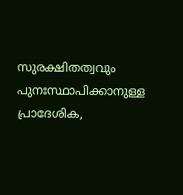സുരക്ഷിതത്വവും പുനഃസ്ഥാപിക്കാനുള്ള പ്രാദേശിക,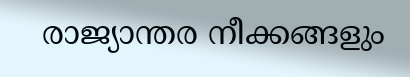രാജ്യാന്തര നീക്കങ്ങളും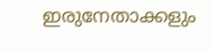ഇരുനേതാക്കളും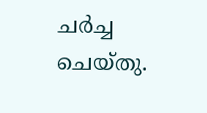ചർച്ച ചെയ്തു.